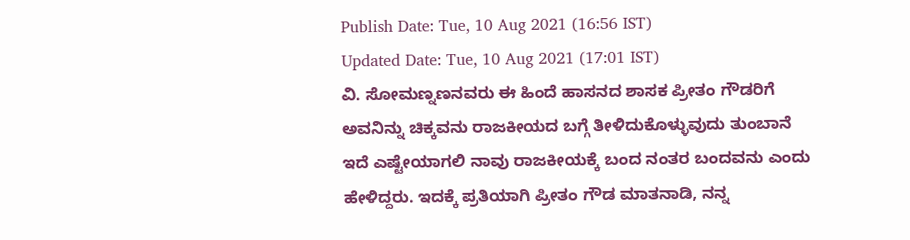Publish Date: Tue, 10 Aug 2021 (16:56 IST)
Updated Date: Tue, 10 Aug 2021 (17:01 IST)
ವಿ. ಸೋಮಣ್ನಣನವರು ಈ ಹಿಂದೆ ಹಾಸನದ ಶಾಸಕ ಪ್ರೀತಂ ಗೌಡರಿಗೆ ಅವನಿನ್ನು ಚಿಕ್ಕವನು ರಾಜಕೀಯದ ಬಗ್ಗೆ ತೀಳಿದುಕೊಳ್ಳುವುದು ತುಂಬಾನೆ ಇದೆ ಎಷ್ಟೇಯಾಗಲಿ ನಾವು ರಾಜಕೀಯಕ್ಕೆ ಬಂದ ನಂತರ ಬಂದವನು ಎಂದು ಹೇಳಿದ್ದರು. ಇದಕ್ಕೆ ಪ್ರತಿಯಾಗಿ ಪ್ರೀತಂ ಗೌಡ ಮಾತನಾಡಿ, ನನ್ನ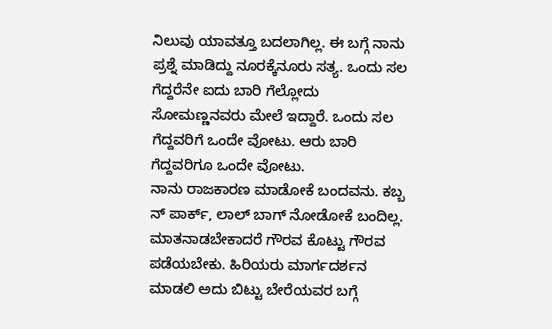ನಿಲುವು ಯಾವತ್ತೂ ಬದಲಾಗಿಲ್ಲ. ಈ ಬಗ್ಗೆ ನಾನು ಪ್ರಶ್ನೆ ಮಾಡಿದ್ದು ನೂರಕ್ಕೆನೂರು ಸತ್ಯ. ಒಂದು ಸಲ ಗೆದ್ದರೆನೇ ಐದು ಬಾರಿ ಗೆಲ್ಲೋದು ಸೋಮಣ್ಣನವರು ಮೇಲೆ ಇದ್ದಾರೆ. ಒಂದು ಸಲ ಗೆದ್ದವರಿಗೆ ಒಂದೇ ವೋಟು. ಆರು ಬಾರಿ ಗೆದ್ದವರಿಗೂ ಒಂದೇ ವೋಟು.
ನಾನು ರಾಜಕಾರಣ ಮಾಡೋಕೆ ಬಂದವನು. ಕಬ್ಬ
ನ್ ಪಾರ್ಕ್, ಲಾಲ್ ಬಾಗ್ ನೋಡೋಕೆ ಬಂದಿಲ್ಲ. ಮಾತನಾಡಬೇಕಾದರೆ ಗೌರವ ಕೊಟ್ಟು ಗೌರವ ಪಡೆಯಬೇಕು. ಹಿರಿಯರು ಮಾರ್ಗದರ್ಶನ ಮಾಡಲಿ ಅದು ಬಿಟ್ಟು ಬೇರೆಯವರ ಬಗ್ಗೆ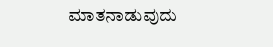ಮಾತನಾಡುವುದು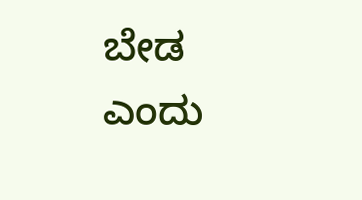ಬೇಡ ಎಂದು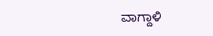ವಾಗ್ದಾಳಿ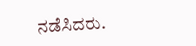ನಡೆಸಿದರು.